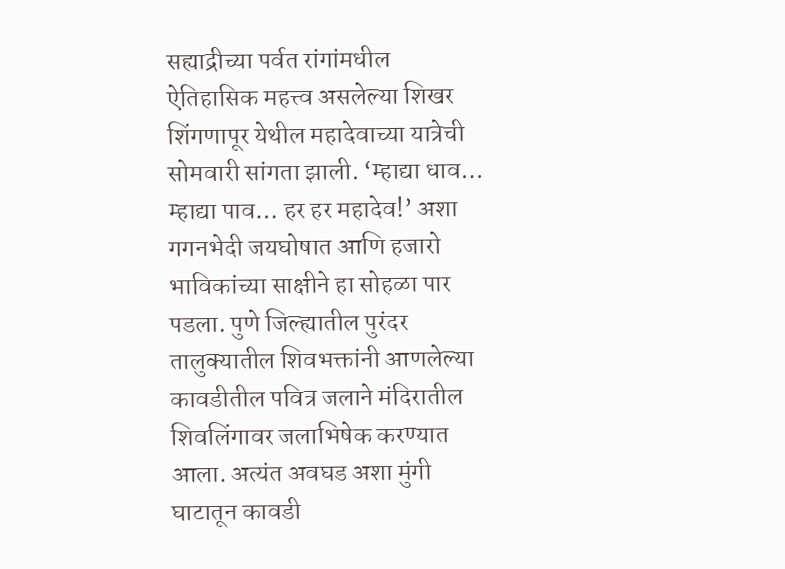सह्याद्रीच्या पर्वत रांगांमधील ऐतिहासिक महत्त्व असलेल्या शिखर शिंगणापूर येथील महादेवाच्या यात्रेची सोमवारी सांगता झाली. ‘म्हाद्या धाव… म्हाद्या पाव… हर हर महादेव!’ अशा गगनभेदी जयघोषात आणि हजारो भाविकांच्या साक्षीने हा सोहळा पार पडला. पुणे जिल्ह्यातील पुरंदर तालुक्यातील शिवभक्तांनी आणलेल्या कावडीतील पवित्र जलाने मंदिरातील शिवलिंगावर जलाभिषेक करण्यात आला. अत्यंत अवघड अशा मुंगी घाटातून कावडी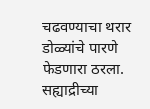चढवण्याचा थरार डोळ्यांचे पारणे फेडणारा ठरला. सह्याद्रीच्या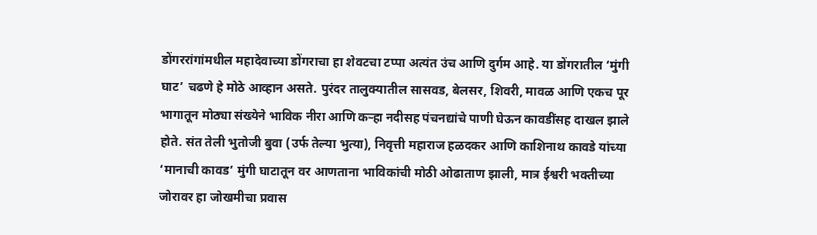डोंगररांगांमधील महादेवाच्या डोंगराचा हा शेवटचा टप्पा अत्यंत उंच आणि दुर्गम आहे. या डोंगरातील ‘मुंगी घाट’ चढणे हे मोठे आव्हान असते. पुरंदर तालुक्यातील सासवड, बेलसर, शिवरी, मावळ आणि एकच पूर भागातून मोठ्या संख्येने भाविक नीरा आणि कऱ्हा नदीसह पंचनद्यांचे पाणी घेऊन कावडींसह दाखल झाले होते. संत तेली भुतोजी बुवा (उर्फ तेल्या भुत्या), निवृत्ती महाराज हळदकर आणि काशिनाथ कावडे यांच्या ‘मानाची कावड’ मुंगी घाटातून वर आणताना भाविकांची मोठी ओढाताण झाली, मात्र ईश्वरी भक्तीच्या जोरावर हा जोखमीचा प्रवास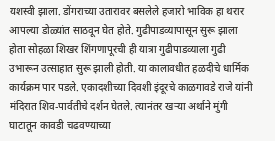यशस्वी झाला. डोंगराच्या उतारावर बसलेले हजारो भाविक हा थरार आपल्या डोळ्यांत साठवून घेत होते. गुढीपाडव्यापासून सुरू झाला होता सोहळा शिखर शिंगणापूरची ही यात्रा गुढीपाडव्याला गुढी उभारून उत्साहात सुरू झाली होती. या कालावधीत हळदीचे धार्मिक कार्यक्रम पार पडले. एकादशीच्या दिवशी इंदूरचे काळगावडे राजे यांनी मंदिरात शिव-पार्वतीचे दर्शन घेतले. त्यानंतर खऱ्या अर्थाने मुंगी घाटातून कावडी चढवण्याच्या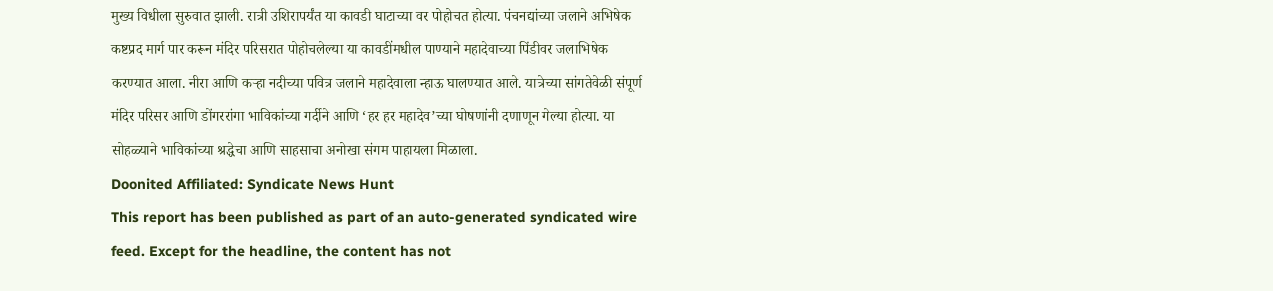मुख्य विधीला सुरुवात झाली. रात्री उशिरापर्यंत या कावडी घाटाच्या वर पोहोचत होत्या. पंचनद्यांच्या जलाने अभिषेक कष्टप्रद मार्ग पार करून मंदिर परिसरात पोहोचलेल्या या कावडींमधील पाण्याने महादेवाच्या पिंडीवर जलाभिषेक करण्यात आला. नीरा आणि कऱ्हा नदीच्या पवित्र जलाने महादेवाला न्हाऊ घालण्यात आले. यात्रेच्या सांगतेवेळी संपूर्ण मंदिर परिसर आणि डोंगररांगा भाविकांच्या गर्दीने आणि ‘हर हर महादेव’च्या घोषणांनी दणाणून गेल्या होत्या. या सोहळ्याने भाविकांच्या श्रद्धेचा आणि साहसाचा अनोखा संगम पाहायला मिळाला.
Doonited Affiliated: Syndicate News Hunt
This report has been published as part of an auto-generated syndicated wire feed. Except for the headline, the content has not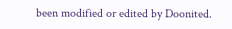been modified or edited by Doonited.